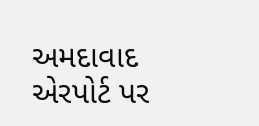અમદાવાદ એરપોર્ટ પર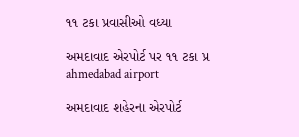૧૧ ટકા પ્રવાસીઓ વધ્યા

અમદાવાદ એરપોર્ટ પર ૧૧ ટકા પ્ર
ahmedabad airport

અમદાવાદ શહેરના એરપોર્ટ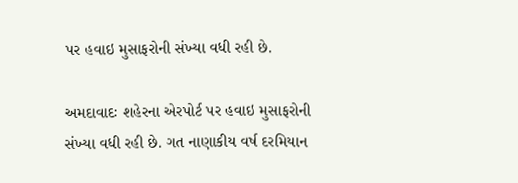પર હવાઇ મુસાફરોની સંખ્યા વધી રહી છે.

અમદાવાદઃ શહેરના એરપોર્ટ પર હવાઇ મુસાફરોની સંખ્યા વધી રહી છે. ગત નાણાકીય વર્ષ દરમિયાન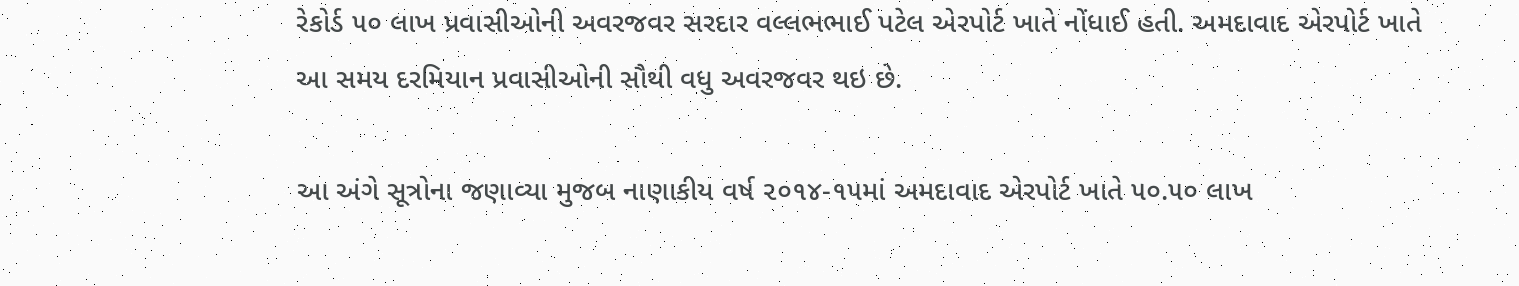રેકોર્ડ ૫૦ લાખ પ્રવાસીઓની અવરજવર સરદાર વલ્લભભાઈ પટેલ એરપોર્ટ ખાતે નોંધાઈ હતી. અમદાવાદ એરપોર્ટ ખાતે આ સમય દરમિયાન પ્રવાસીઓની સૌથી વધુ અવરજવર થઇ છે.

આ અંગે સૂત્રોના જણાવ્યા મુજબ નાણાકીય વર્ષ ૨૦૧૪-૧૫માં અમદાવાદ એરપોર્ટ ખાતે ૫૦.૫૦ લાખ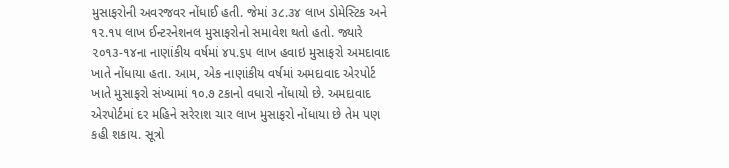મુસાફરોની અવરજવર નોંધાઈ હતી. જેમાં ૩૮.૩૪ લાખ ડોમેસ્ટિક અને ૧૨.૧૫ લાખ ઈન્ટરનેશનલ મુસાફરોનો સમાવેશ થતો હતો. જ્યારે ૨૦૧૩-૧૪ના નાણાંકીય વર્ષમાં ૪૫.૬૫ લાખ હવાઇ મુસાફરો અમદાવાદ ખાતે નોંધાયા હતા. આમ, એક નાણાંકીય વર્ષમાં અમદાવાદ એરપોર્ટ ખાતે મુસાફરો સંખ્યામાં ૧૦.૭ ટકાનો વધારો નોંધાયો છે. અમદાવાદ એરપોર્ટમાં દર મહિને સરેરાશ ચાર લાખ મુસાફરો નોંધાયા છે તેમ પણ કહી શકાય. સૂત્રો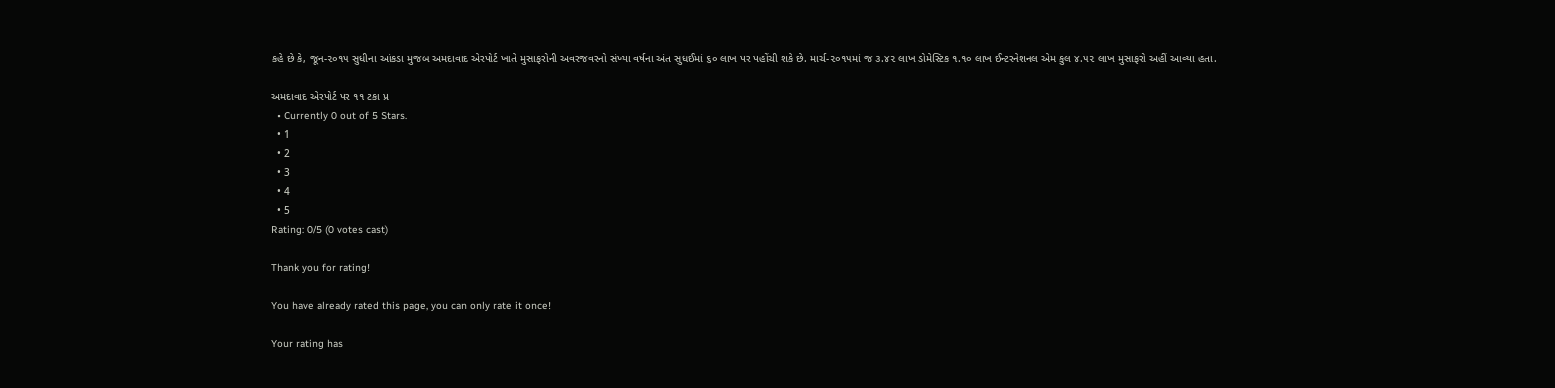કહે છે કે, જૂન-૨૦૧૫ સુધીના આંકડા મુજબ અમદાવાદ એરપોર્ટ ખાતે મુસાફરોની અવરજવરનો સંખ્યા વર્ષના અંત સુધઈમાં ૬૦ લાખ પર પહોંચી શકે છે. માર્ચ-૨૦૧૫માં જ ૩.૪૨ લાખ ડોમેસ્ટિક ૧.૧૦ લાખ ઈન્ટરનેશનલ એમ કુલ ૪.૫૨ લાખ મુસાફરો અહીં આવ્યા હતા.

અમદાવાદ એરપોર્ટ પર ૧૧ ટકા પ્ર
  • Currently 0 out of 5 Stars.
  • 1
  • 2
  • 3
  • 4
  • 5
Rating: 0/5 (0 votes cast)

Thank you for rating!

You have already rated this page, you can only rate it once!

Your rating has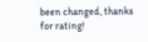been changed, thanks for rating!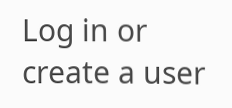Log in or create a user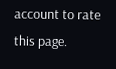account to rate this page.